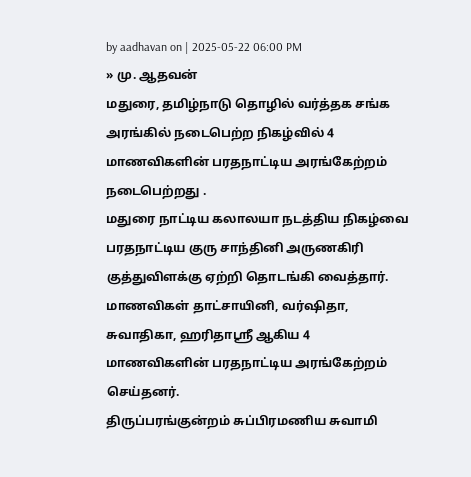by aadhavan on | 2025-05-22 06:00 PM
» மு. ஆதவன்
மதுரை, தமிழ்நாடு தொழில் வர்த்தக சங்க அரங்கில் நடைபெற்ற நிகழ்வில் 4 மாணவிகளின் பரதநாட்டிய அரங்கேற்றம் நடைபெற்றது .
மதுரை நாட்டிய கலாலயா நடத்திய நிகழ்வை பரதநாட்டிய குரு சாந்தினி அருணகிரி குத்துவிளக்கு ஏற்றி தொடங்கி வைத்தார். மாணவிகள் தாட்சாயினி, வர்ஷிதா, சுவாதிகா, ஹரிதாஸ்ரீ ஆகிய 4 மாணவிகளின் பரதநாட்டிய அரங்கேற்றம் செய்தனர்.
திருப்பரங்குன்றம் சுப்பிரமணிய சுவாமி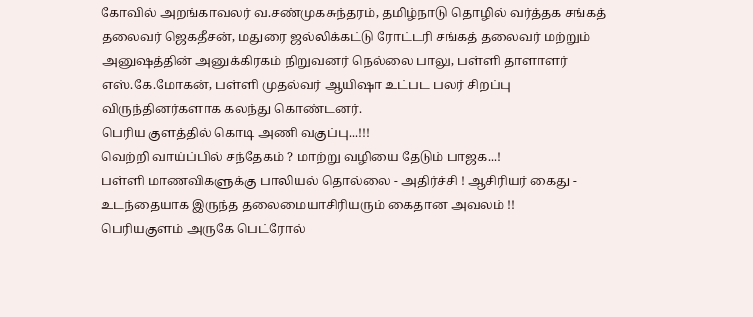கோவில் அறங்காவலர் வ.சண்முகசுந்தரம், தமிழ்நாடு தொழில் வர்த்தக சங்கத் தலைவர் ஜெகதீசன், மதுரை ஜல்லிக்கட்டு ரோட்டரி சங்கத் தலைவர் மற்றும் அனுஷத்தின் அனுக்கிரகம் நிறுவனர் நெல்லை பாலு, பள்ளி தாளாளர் எஸ்.கே.மோகன், பள்ளி முதல்வர் ஆயிஷா உட்பட பலர் சிறப்பு விருந்தினர்களாக கலந்து கொண்டனர்.
பெரிய குளத்தில் கொடி அணி வகுப்பு...!!!
வெற்றி வாய்ப்பில் சந்தேகம் ? மாற்று வழியை தேடும் பாஜக...!
பள்ளி மாணவிகளுக்கு பாலியல் தொல்லை - அதிர்ச்சி ! ஆசிரியர் கைது - உடந்தையாக இருந்த தலைமையாசிரியரும் கைதான அவலம் !!
பெரியகுளம் அருகே பெட்ரோல்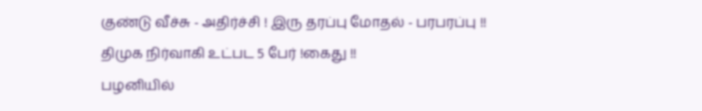குண்டு வீச்சு - அதிர்ச்சி ! இரு தரப்பு மோதல் - பரபரப்பு !! திமுக நிர்வாகி உட்பட 5 பேர் !கைது !!
பழனியில்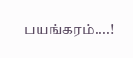பயங்கரம்....!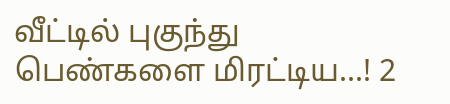வீட்டில் புகுந்து பெண்களை மிரட்டிய...! 2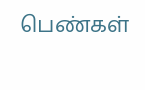பெண்கள்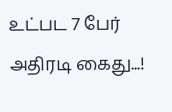உட்பட 7 பேர் அதிரடி கைது...!